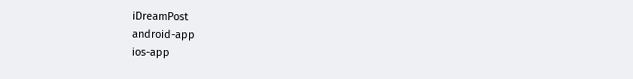iDreamPost
android-app
ios-app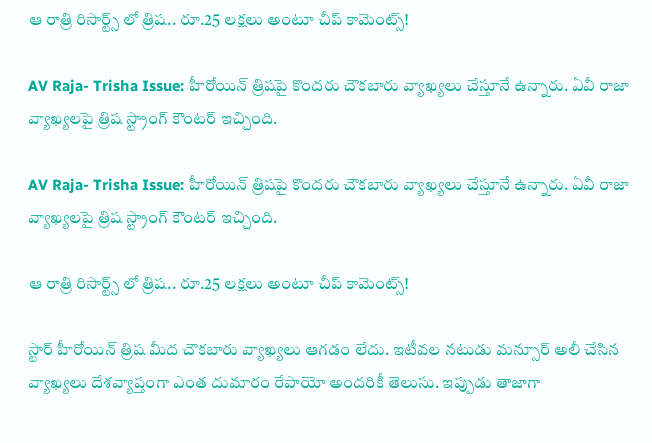ఆ రాత్రి రిసార్ట్స్ లో త్రిష.. రూ.25 లక్షలు అంటూ చీప్ కామెంట్స్!

AV Raja- Trisha Issue: హీరోయిన్ త్రిషపై కొందరు చౌకబారు వ్యాఖ్యలు చేస్తూనే ఉన్నారు. ఏవీ రాజా వ్యాఖ్యలపై త్రిష స్ట్రాంగ్ కౌంటర్ ఇచ్చింది.

AV Raja- Trisha Issue: హీరోయిన్ త్రిషపై కొందరు చౌకబారు వ్యాఖ్యలు చేస్తూనే ఉన్నారు. ఏవీ రాజా వ్యాఖ్యలపై త్రిష స్ట్రాంగ్ కౌంటర్ ఇచ్చింది.

ఆ రాత్రి రిసార్ట్స్ లో త్రిష.. రూ.25 లక్షలు అంటూ చీప్ కామెంట్స్!

స్టార్ హీరోయిన్ త్రిష మీద చౌకబారు వ్యాఖ్యలు ఆగడం లేదు. ఇటీవల నటుడు మన్సూర్ అలీ చేసిన వ్యాఖ్యలు దేశవ్యాప్తంగా ఎంత దుమారం రేపాయో అందరికీ తెలుసు. ఇప్పుడు తాజాగా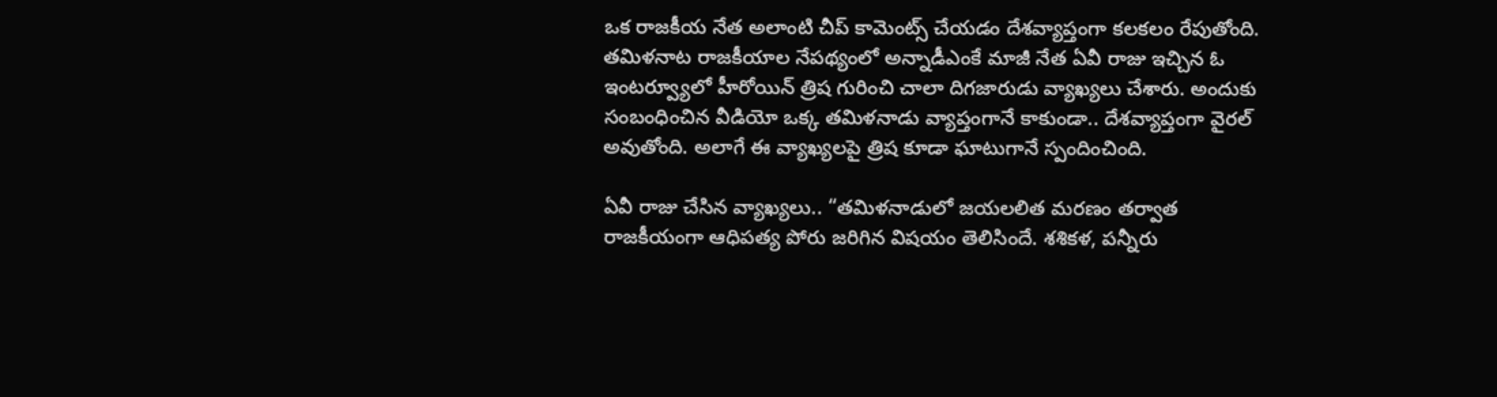ఒక రాజకీయ నేత అలాంటి చీప్ కామెంట్స్ చేయడం దేశవ్యాప్తంగా కలకలం రేపుతోంది. తమిళనాట రాజకీయాల నేపథ్యంలో అన్నాడీఎంకే మాజీ నేత ఏవీ రాజు ఇచ్చిన ఓ ఇంటర్వ్యూలో హీరోయిన్ త్రిష గురించి చాలా దిగజారుడు వ్యాఖ్యలు చేశారు. అందుకు సంబంధించిన వీడియో ఒక్క తమిళనాడు వ్యాప్తంగానే కాకుండా.. దేశవ్యాప్తంగా వైరల్ అవుతోంది. అలాగే ఈ వ్యాఖ్యలపై త్రిష కూడా ఘాటుగానే స్పందించింది.

ఏవీ రాజు చేసిన వ్యాఖ్యలు.. “తమిళనాడులో జయలలిత మరణం తర్వాత రాజకీయంగా ఆధిపత్య పోరు జరిగిన విషయం తెలిసిందే. శశికళ, పన్నీరు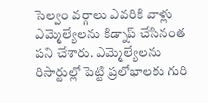సెల్వం వర్గాలు ఎవరికి వాళ్లు ఎమ్మెల్యేలను కిడ్నాప్ చేసినంత పని చేశారు. ఎమ్మెల్యేలను రిసార్టుల్లో పెట్టి ప్రలోభాలకు గురి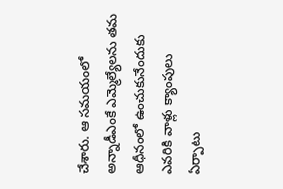చేశారు. ఆ సమయంలో అన్నాడీఎంకే ఎమ్మెల్యేలను తమ ఆధీనంలో ఉంచుకునేందుకు ఎవరికి వాళ్లు క్యాంపులు ఏర్పాటు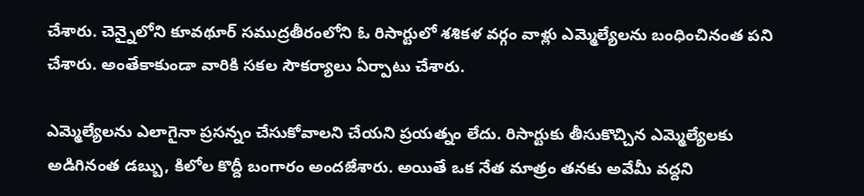చేశారు. చెన్నైలోని కూవథూర్ సముద్రతీరంలోని ఓ రిసార్టులో శశికళ వర్గం వాళ్లు ఎమ్మెల్యేలను బంధించినంత పని చేశారు. అంతేకాకుండా వారికి సకల సౌకర్యాలు ఏర్పాటు చేశారు.

ఎమ్మెల్యేలను ఎలాగైనా ప్రసన్నం చేసుకోవాలని చేయని ప్రయత్నం లేదు. రిసార్టుకు తీసుకొచ్చిన ఎమ్మెల్యేలకు అడిగినంత డబ్బు, కిలోల కొద్దీ బంగారం అందజేశారు. అయితే ఒక నేత మాత్రం తనకు అవేమీ వద్దని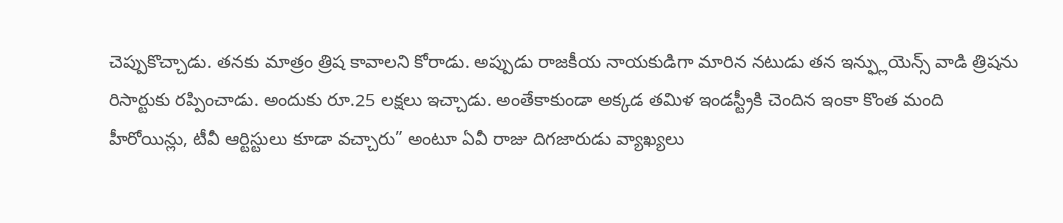చెప్పుకొచ్చాడు. తనకు మాత్రం త్రిష కావాలని కోరాడు. అప్పుడు రాజకీయ నాయకుడిగా మారిన నటుడు తన ఇన్ఫ్లుయెన్స్ వాడి త్రిషను రిసార్టుకు రప్పించాడు. అందుకు రూ.25 లక్షలు ఇచ్చాడు. అంతేకాకుండా అక్కడ తమిళ ఇండస్ట్రీకి చెందిన ఇంకా కొంత మంది హీరోయిన్లు, టీవీ ఆర్టిస్టులు కూడా వచ్చారు” అంటూ ఏవీ రాజు దిగజారుడు వ్యాఖ్యలు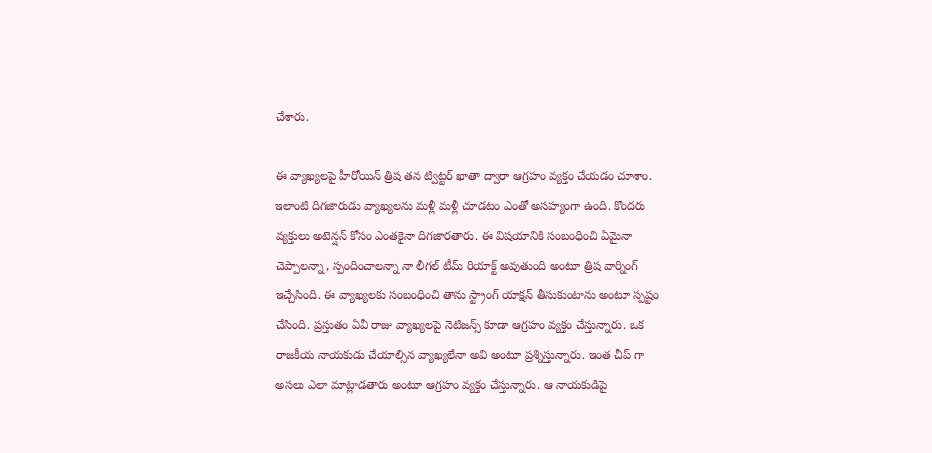చేశారు.

ఈ వ్యాఖ్యలపై హీరోయిన్ త్రిష తన ట్విట్టర్ ఖాతా ద్వారా ఆగ్రహం వ్యక్తం చేయడం చూశాం. ఇలాంటి దిగజారుడు వ్యాఖ్యలను మళ్లీ మళ్లీ చూడటం ఎంతో అసహ్యంగా ఉంది. కొందరు వ్యక్తులు అటెన్షన్ కోసం ఎంతకైనా దిగజారతారు. ఈ విషయానికి సంబంధించి ఏమైనా చెప్పాలన్నా, స్పందించాలన్నా నా లీగల్ టీమ్ రియాక్ట్ అవుతుంది అంటూ త్రిష వార్నింగ్ ఇచ్చేసింది. ఈ వ్యాఖ్యలకు సంబంధించి తాను స్ట్రాంగ్ యాక్షన్ తీసుకుంటాను అంటూ స్పష్టం చేసింది. ప్రస్తుతం ఏవీ రాజు వ్యాఖ్యలపై నెటిజన్స్ కూడా ఆగ్రహం వ్యక్తం చేస్తున్నారు. ఒక రాజకీయ నాయకుడు చేయాల్సిన వ్యాఖ్యలేనా అవి అంటూ ప్రశ్నిస్తున్నారు. ఇంత చీప్ గా అసలు ఎలా మాట్లాడతారు అంటూ ఆగ్రహం వ్యక్తం చేస్తున్నారు. ఆ నాయకుడిపై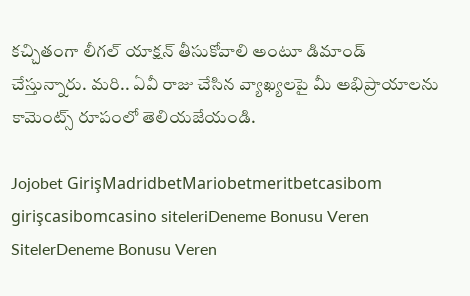కచ్చితంగా లీగల్ యాక్షన్ తీసుకోవాలి అంటూ డిమాండ్ చేస్తున్నారు. మరి.. ఏవీ రాజు చేసిన వ్యాఖ్యలపై మీ అభిప్రాయాలను కామెంట్స్ రూపంలో తెలియజేయండి.

Jojobet GirişMadridbetMariobetmeritbetcasibom girişcasibomcasino siteleriDeneme Bonusu Veren SitelerDeneme Bonusu Veren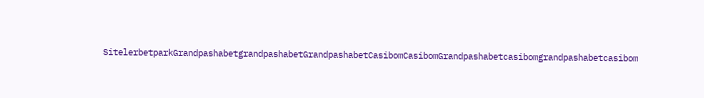SitelerbetparkGrandpashabetgrandpashabetGrandpashabetCasibomCasibomGrandpashabetcasibomgrandpashabetcasibom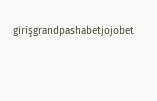girişgrandpashabetjojobet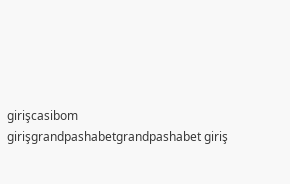girişcasibom girişgrandpashabetgrandpashabet giriş